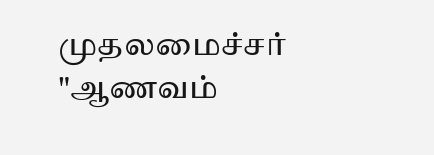முதலமைச்சர் "ஆணவம்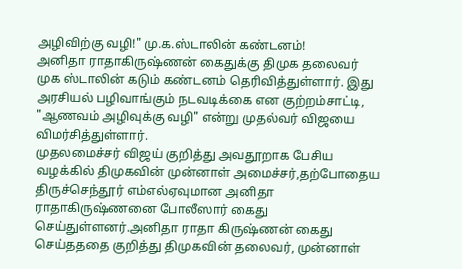அழிவிற்கு வழி!" மு.க.ஸ்டாலின் கண்டனம்!
அனிதா ராதாகிருஷ்ணன் கைதுக்கு திமுக தலைவர் முக ஸ்டாலின் கடும் கண்டனம் தெரிவித்துள்ளார். இது அரசியல் பழிவாங்கும் நடவடிக்கை என குற்றம்சாட்டி, "ஆணவம் அழிவுக்கு வழி" என்று முதல்வர் விஜயை விமர்சித்துள்ளார்.
முதலமைச்சர் விஜய் குறித்து அவதூறாக பேசிய வழக்கில் திமுகவின் முன்னாள் அமைச்சர்,தற்போதைய திருச்செந்தூர் எம்எல்ஏவுமான அனிதா ராதாகிருஷ்ணனை போலீஸார் கைது செய்துள்ளனர்.அனிதா ராதா கிருஷ்ணன் கைது செய்தததை குறித்து திமுகவின் தலைவர், முன்னாள்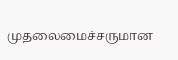முதலைமைச்சருமான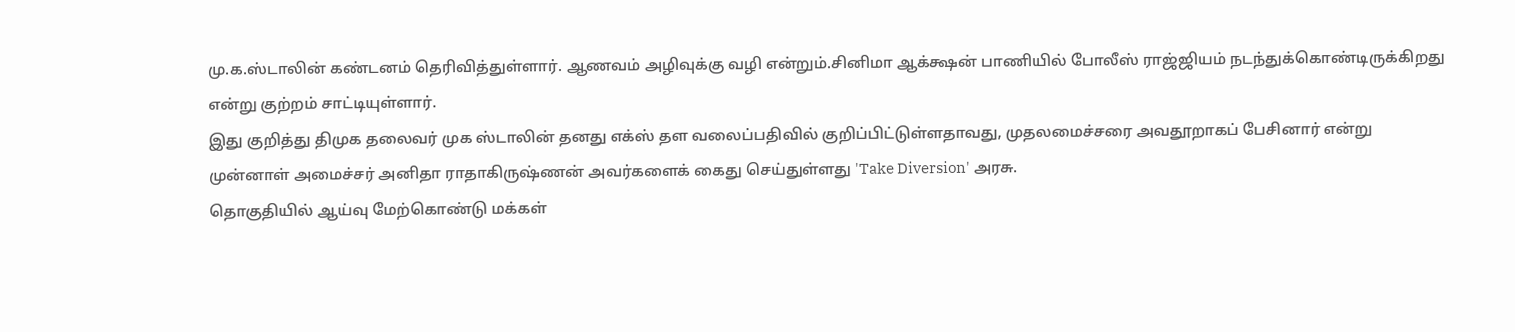மு.க.ஸ்டாலின் கண்டனம் தெரிவித்துள்ளார். ஆணவம் அழிவுக்கு வழி என்றும்.சினிமா ஆக்க்ஷன் பாணியில் போலீஸ் ராஜ்ஜியம் நடந்துக்கொண்டிருக்கிறது என்று குற்றம் சாட்டியுள்ளார்.
இது குறித்து திமுக தலைவர் முக ஸ்டாலின் தனது எக்ஸ் தள வலைப்பதிவில் குறிப்பிட்டுள்ளதாவது, முதலமைச்சரை அவதூறாகப் பேசினார் என்று முன்னாள் அமைச்சர் அனிதா ராதாகிருஷ்ணன் அவர்களைக் கைது செய்துள்ளது 'Take Diversion' அரசு.
தொகுதியில் ஆய்வு மேற்கொண்டு மக்கள்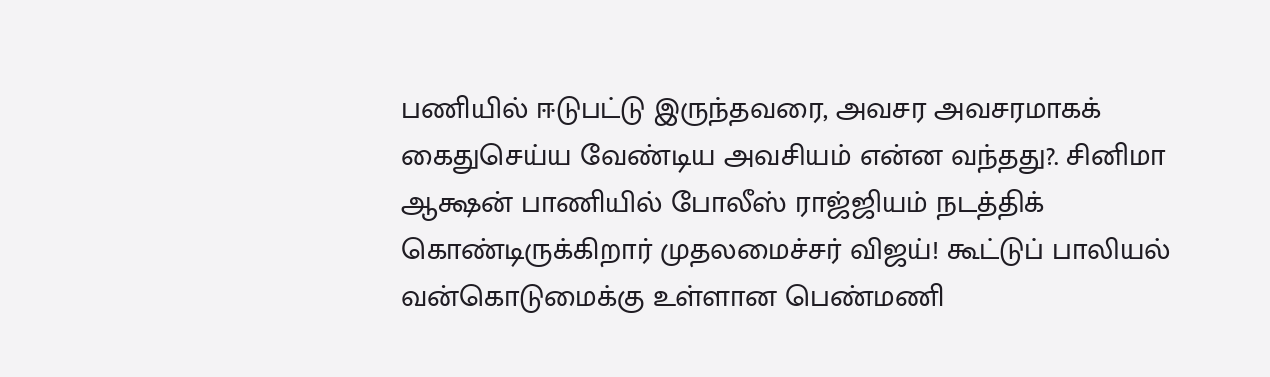பணியில் ஈடுபட்டு இருந்தவரை, அவசர அவசரமாகக் கைதுசெய்ய வேண்டிய அவசியம் என்ன வந்தது?. சினிமா ஆக்ஷன் பாணியில் போலீஸ் ராஜ்ஜியம் நடத்திக் கொண்டிருக்கிறார் முதலமைச்சர் விஜய்! கூட்டுப் பாலியல் வன்கொடுமைக்கு உள்ளான பெண்மணி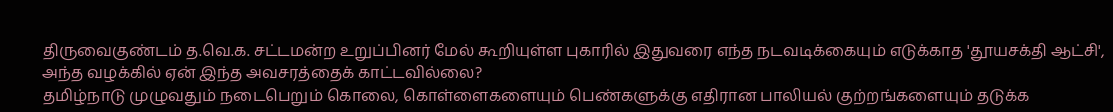திருவைகுண்டம் த.வெ.க. சட்டமன்ற உறுப்பினர் மேல் கூறியுள்ள புகாரில் இதுவரை எந்த நடவடிக்கையும் எடுக்காத 'தூயசக்தி ஆட்சி', அந்த வழக்கில் ஏன் இந்த அவசரத்தைக் காட்டவில்லை?
தமிழ்நாடு முழுவதும் நடைபெறும் கொலை, கொள்ளைகளையும் பெண்களுக்கு எதிரான பாலியல் குற்றங்களையும் தடுக்க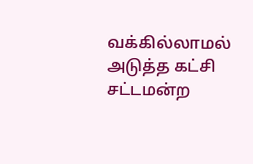வக்கில்லாமல் அடுத்த கட்சி சட்டமன்ற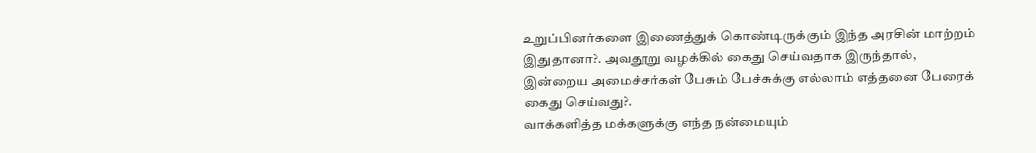உறுப்பினர்களை இணைத்துக் கொண்டிருக்கும் இந்த அரசின் மாற்றம் இதுதானா?. அவதூறு வழக்கில் கைது செய்வதாக இருந்தால், இன்றைய அமைச்சர்கள் பேசும் பேச்சுக்கு எல்லாம் எத்தனை பேரைக் கைது செய்வது?.
வாக்களித்த மக்களுக்கு எந்த நன்மையும்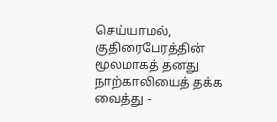செய்யாமல், குதிரைபேரத்தின் மூலமாகத் தனது நாற்காலியைத் தக்க வைத்து -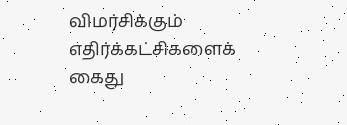விமர்சிக்கும் எதிர்க்கட்சிகளைக் கைது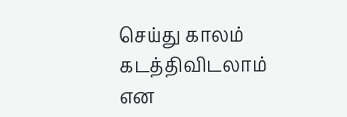செய்து காலம் கடத்திவிடலாம் என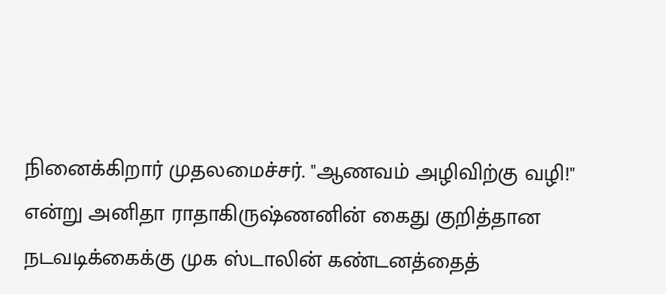நினைக்கிறார் முதலமைச்சர். "ஆணவம் அழிவிற்கு வழி!" என்று அனிதா ராதாகிருஷ்ணனின் கைது குறித்தான நடவடிக்கைக்கு முக ஸ்டாலின் கண்டனத்தைத்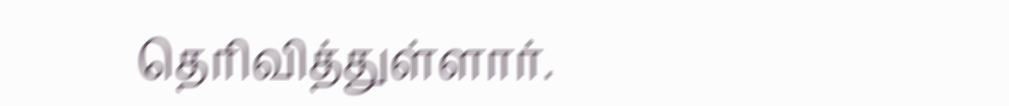தெரிவித்துள்ளார்.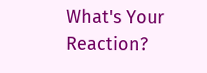What's Your Reaction?